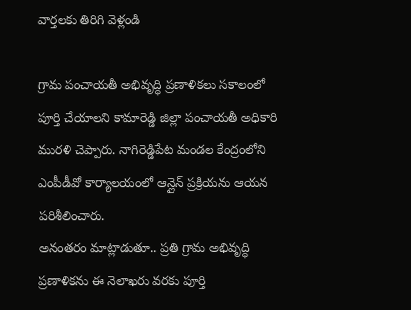వార్తలకు తిరిగి వెళ్లండి

గ్రామ పంచాయతీ అభివృద్ధి ప్రణాళికలు సకాలంలో పూర్తి చేయాలని కామారెడ్డి జిల్లా పంచాయతీ అధికారి మురళి చెప్పారు. నాగిరెడ్డిపేట మండల కేంద్రంలోని ఎంపీడీవో కార్యాలయంలో ఆన్లైన్ ప్రక్రియను ఆయన పరిశీలించారు.
అనంతరం మాట్లాడుతూ.. ప్రతి గ్రామ అభివృద్ధి ప్రణాళికను ఈ నెలాఖరు వరకు పూర్తి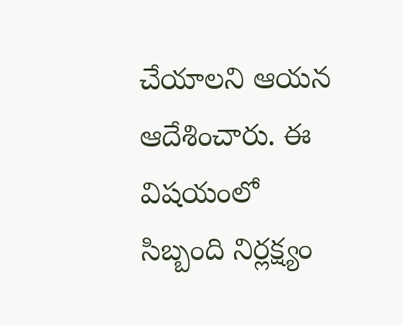చేయాలని ఆయన ఆదేశించారు. ఈ విషయంలో సిబ్బంది నిర్లక్ష్యం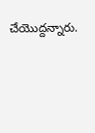చేయొద్దన్నారు.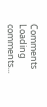Comments
Loading comments...